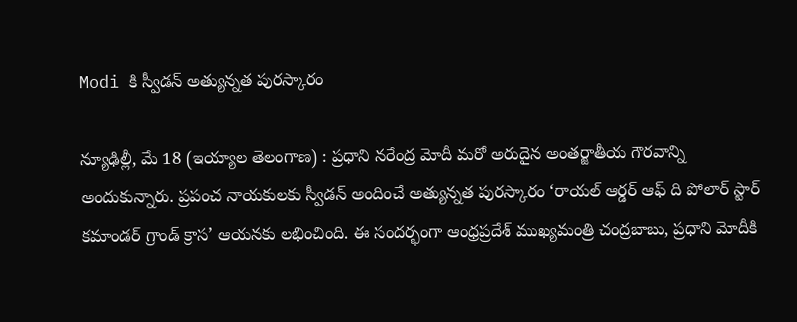Modi కి స్వీడన్ అత్యున్నత పురస్కారం

న్యూఢిల్లీ, మే 18 (ఇయ్యాల తెలంగాణ) : ప్రధాని నరేంద్ర మోదీ మరో అరుదైన అంతర్జాతీయ గౌరవాన్ని అందుకున్నారు. ప్రపంచ నాయకులకు స్వీడన్ అందించే అత్యున్నత పురస్కారం ‘రాయల్ ఆర్డర్ ఆఫ్ ది పోలార్ స్టార్ కమాండర్ గ్రాండ్ క్రాస’ ఆయనకు లభించింది. ఈ సందర్భంగా ఆంధ్రప్రదేశ్ ముఖ్యమంత్రి చంద్రబాబు, ప్రధాని మోదీకి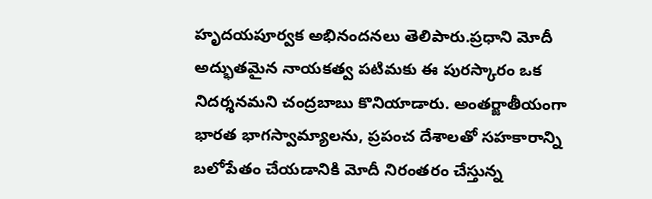హృదయపూర్వక అభినందనలు తెలిపారు.ప్రధాని మోదీ అద్భుతమైన నాయకత్వ పటిమకు ఈ పురస్కారం ఒక నిదర్శనమని చంద్రబాబు కొనియాడారు. అంతర్జాతీయంగా భారత భాగస్వామ్యాలను, ప్రపంచ దేశాలతో సహకారాన్ని బలోపేతం చేయడానికి మోదీ నిరంతరం చేస్తున్న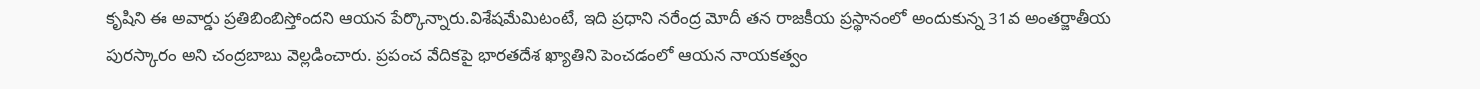కృషిని ఈ అవార్డు ప్రతిబింబిస్తోందని ఆయన పేర్కొన్నారు.విశేషమేమిటంటే, ఇది ప్రధాని నరేంద్ర మోదీ తన రాజకీయ ప్రస్థానంలో అందుకున్న 31వ అంతర్జాతీయ పురస్కారం అని చంద్రబాబు వెల్లడించారు. ప్రపంచ వేదికపై భారతదేశ ఖ్యాతిని పెంచడంలో ఆయన నాయకత్వం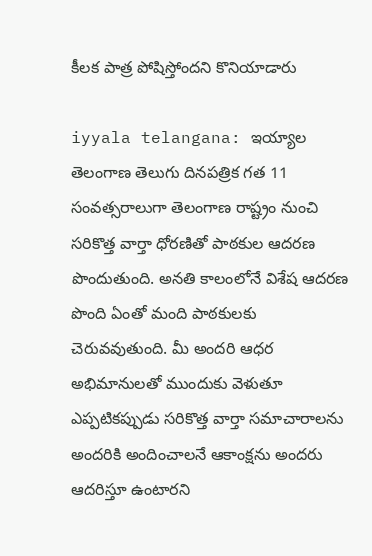కీలక పాత్ర పోషిస్తోందని కొనియాడారు

iyyala telangana: ఇయ్యాల తెలంగాణ తెలుగు దినపత్రిక గత 11 సంవత్సరాలుగా తెలంగాణ రాష్ట్రం నుంచి సరికొత్త వార్తా ధోరణితో పాఠకుల ఆదరణ పొందుతుంది. అనతి కాలంలోనే విశేష ఆదరణ పొంది ఏంతో మంది పాఠకులకు చెరువవుతుంది. మీ అందరి ఆధర అభిమానులతో ముందుకు వెళుతూ ఎప్పటికప్పుడు సరికొత్త వార్తా సమాచారాలను అందరికి అందించాలనే ఆకాంక్షను అందరు ఆదరిస్తూ ఉంటారని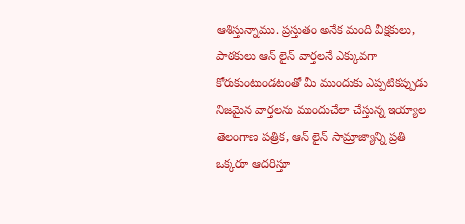ఆశిస్తున్నాము. ప్రస్తుతం అనేక మంది వీక్షకులు, పాఠకులు ఆన్ లైన్ వార్తలనే ఎక్కువగా కోరుకుంటుండటంతో మీ ముందుకు ఎప్పటికప్పుడు నిజమైన వార్తలను ముందుచేలా చేస్తున్న ఇయ్యాల తెలంగాణ పత్రిక, ఆన్ లైన్ సామ్రాజ్యాన్ని ప్రతి ఒక్కరూ ఆదరిస్తూ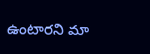ఉంటారని మా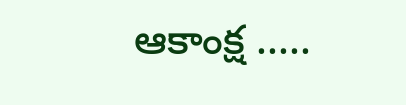ఆకాంక్ష .....